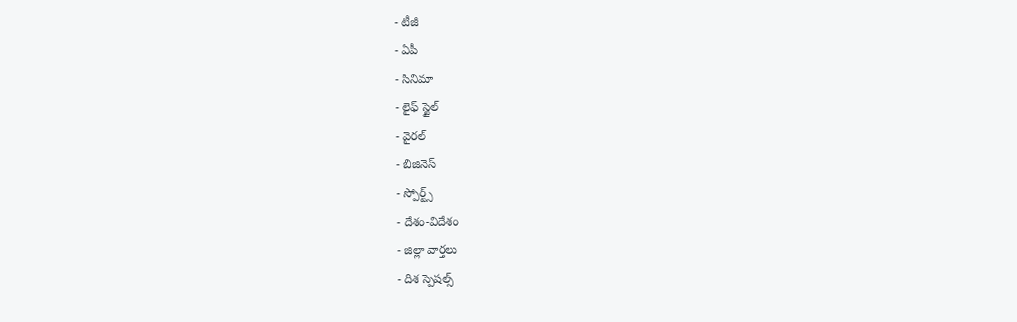- టీజీ
- ఏపీ
- సినిమా
- లైఫ్ స్టైల్
- వైరల్
- బిజినెస్
- స్పోర్ట్స్
- దేశం-విదేశం
- జిల్లా వార్తలు
- దిశ స్పెషల్స్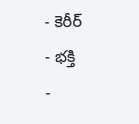- కెరీర్
- భక్తి
-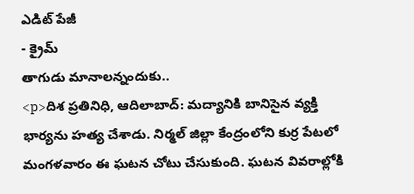ఎడిట్ పేజీ
- క్రైమ్
తాగుడు మానాలన్నందుకు..
<p>దిశ ప్రతినిధి, ఆదిలాబాద్: మద్యానికి బానిసైన వ్యక్తి భార్యను హత్య చేశాడు. నిర్మల్ జిల్లా కేంద్రంలోని కుర్ర పేటలో మంగళవారం ఈ ఘటన చోటు చేసుకుంది. ఘటన వివరాల్లోకి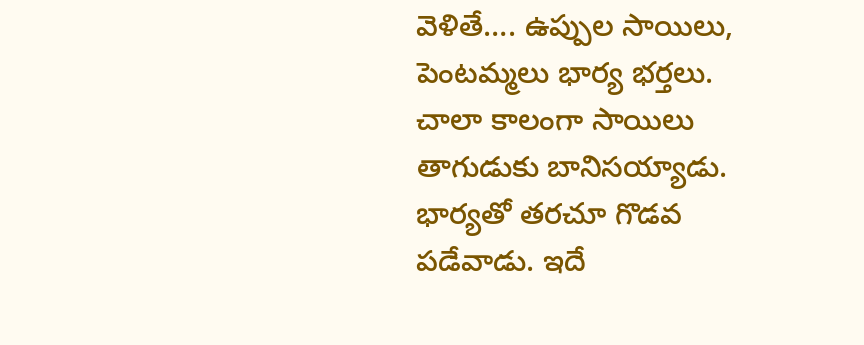వెళితే…. ఉప్పుల సాయిలు, పెంటమ్మలు భార్య భర్తలు. చాలా కాలంగా సాయిలు తాగుడుకు బానిసయ్యాడు. భార్యతో తరచూ గొడవ పడేవాడు. ఇదే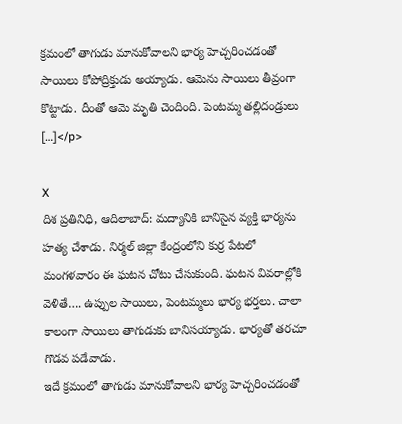క్రమంలో తాగుడు మానుకోవాలని భార్య హెచ్చరించడంతో సాయిలు కోపోద్రిక్తుడు అయ్యాడు. ఆమెను సాయిలు తీవ్రంగా కొట్టాడు. దీంతో ఆమె మృతి చెందింది. పెంటమ్మ తల్లిదండ్రులు […]</p>

X
దిశ ప్రతినిధి, ఆదిలాబాద్: మద్యానికి బానిసైన వ్యక్తి భార్యను హత్య చేశాడు. నిర్మల్ జిల్లా కేంద్రంలోని కుర్ర పేటలో మంగళవారం ఈ ఘటన చోటు చేసుకుంది. ఘటన వివరాల్లోకి వెళితే…. ఉప్పుల సాయిలు, పెంటమ్మలు భార్య భర్తలు. చాలా కాలంగా సాయిలు తాగుడుకు బానిసయ్యాడు. భార్యతో తరచూ గొడవ పడేవాడు.
ఇదే క్రమంలో తాగుడు మానుకోవాలని భార్య హెచ్చరించడంతో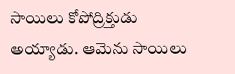సాయిలు కోపోద్రిక్తుడు అయ్యాడు. ఆమెను సాయిలు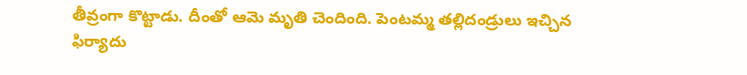తీవ్రంగా కొట్టాడు. దీంతో ఆమె మృతి చెందింది. పెంటమ్మ తల్లిదండ్రులు ఇచ్చిన ఫిర్యాదు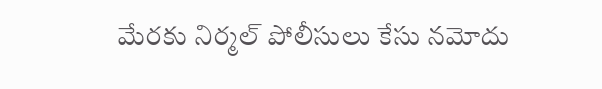మేరకు నిర్మల్ పోలీసులు కేసు నమోదు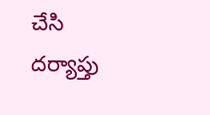చేసి దర్యాప్తు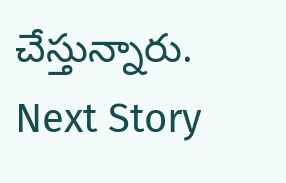చేస్తున్నారు.
Next Story